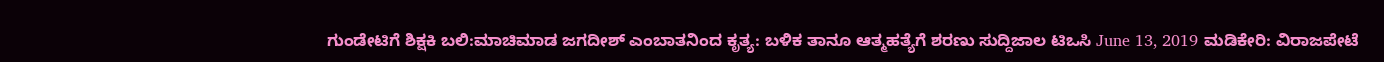ಗುಂಡೇಟಿಗೆ ಶಿಕ್ಷಕಿ ಬಲಿ:ಮಾಚಿಮಾಡ ಜಗದೀಶ್ ಎಂಬಾತನಿಂದ ಕೃತ್ಯ: ಬಳಿಕ ತಾನೂ ಆತ್ಮಹತ್ಯೆಗೆ ಶರಣು ಸುದ್ದಿಜಾಲ ಟಿಒಸಿ June 13, 2019 ಮಡಿಕೇರಿ: ವಿರಾಜಪೇಟೆ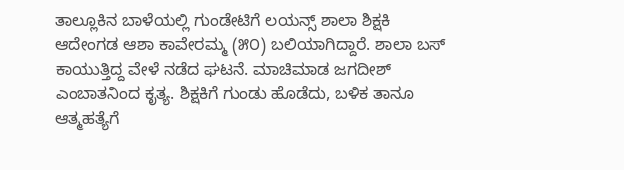ತಾಲ್ಲೂಕಿನ ಬಾಳೆಯಲ್ಲಿ ಗುಂಡೇಟಿಗೆ ಲಯನ್ಸ್ ಶಾಲಾ ಶಿಕ್ಷಕಿ ಆದೇಂಗಡ ಆಶಾ ಕಾವೇರಮ್ಮ (೫೦) ಬಲಿಯಾಗಿದ್ದಾರೆ. ಶಾಲಾ ಬಸ್ ಕಾಯುತ್ತಿದ್ದ ವೇಳೆ ನಡೆದ ಘಟನೆ. ಮಾಚಿಮಾಡ ಜಗದೀಶ್ ಎಂಬಾತನಿಂದ ಕೃತ್ಯ. ಶಿಕ್ಷಕಿಗೆ ಗುಂಡು ಹೊಡೆದು, ಬಳಿಕ ತಾನೂ ಆತ್ಮಹತ್ಯೆಗೆ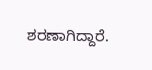ಶರಣಾಗಿದ್ದಾರೆ.